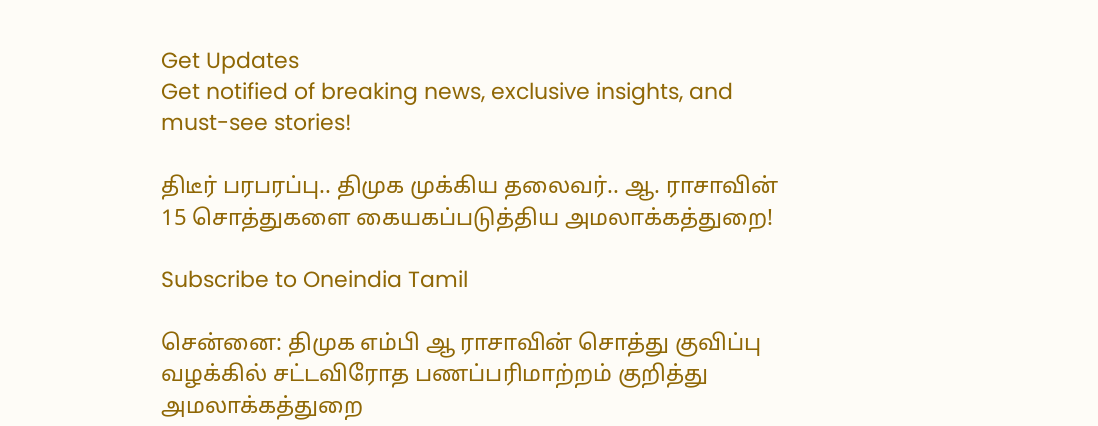Get Updates
Get notified of breaking news, exclusive insights, and must-see stories!

திடீர் பரபரப்பு.. திமுக முக்கிய தலைவர்.. ஆ. ராசாவின் 15 சொத்துகளை கையகப்படுத்திய அமலாக்கத்துறை!

Subscribe to Oneindia Tamil

சென்னை: திமுக எம்பி ஆ ராசாவின் சொத்து குவிப்பு வழக்கில் சட்டவிரோத பணப்பரிமாற்றம் குறித்து அமலாக்கத்துறை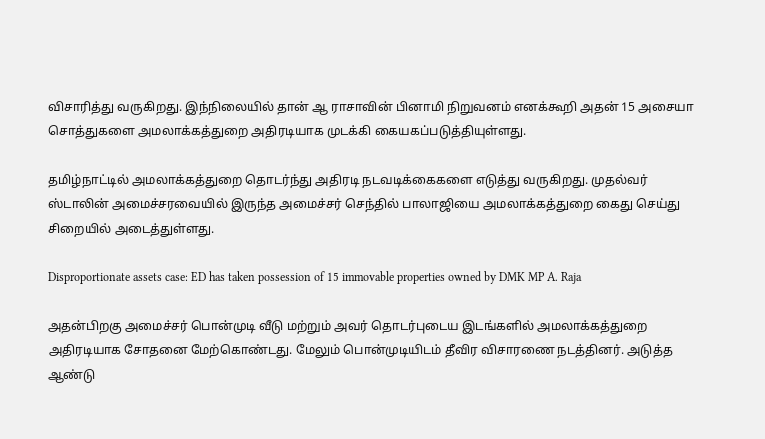விசாரித்து வருகிறது. இந்நிலையில் தான் ஆ ராசாவின் பினாமி நிறுவனம் எனக்கூறி அதன் 15 அசையா சொத்துகளை அமலாக்கத்துறை அதிரடியாக முடக்கி கையகப்படுத்தியுள்ளது.

தமிழ்நாட்டில் அமலாக்கத்துறை தொடர்ந்து அதிரடி நடவடிக்கைகளை எடுத்து வருகிறது. முதல்வர் ஸ்டாலின் அமைச்சரவையில் இருந்த அமைச்சர் செந்தில் பாலாஜியை அமலாக்கத்துறை கைது செய்து சிறையில் அடைத்துள்ளது.

Disproportionate assets case: ED has taken possession of 15 immovable properties owned by DMK MP A. Raja

அதன்பிறகு அமைச்சர் பொன்முடி வீடு மற்றும் அவர் தொடர்புடைய இடங்களில் அமலாக்கத்துறை அதிரடியாக சோதனை மேற்கொண்டது. மேலும் பொன்முடியிடம் தீவிர விசாரணை நடத்தினர். அடுத்த ஆண்டு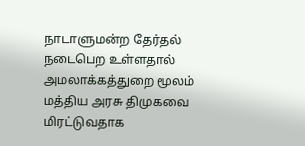நாடாளுமன்ற தேர்தல் நடைபெற உள்ளதால் அமலாக்கத்துறை மூலம் மத்திய அரசு திமுகவை மிரட்டுவதாக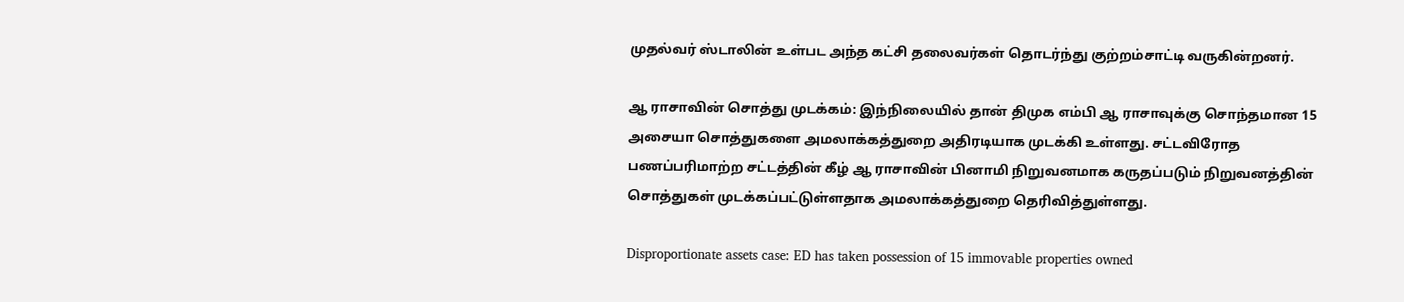முதல்வர் ஸ்டாலின் உள்பட அந்த கட்சி தலைவர்கள் தொடர்ந்து குற்றம்சாட்டி வருகின்றனர்.

ஆ ராசாவின் சொத்து முடக்கம்: இந்நிலையில் தான் திமுக எம்பி ஆ ராசாவுக்கு சொந்தமான 15 அசையா சொத்துகளை அமலாக்கத்துறை அதிரடியாக முடக்கி உள்ளது. சட்டவிரோத பணப்பரிமாற்ற சட்டத்தின் கீழ் ஆ ராசாவின் பினாமி நிறுவனமாக கருதப்படும் நிறுவனத்தின் சொத்துகள் முடக்கப்பட்டுள்ளதாக அமலாக்கத்துறை தெரிவித்துள்ளது.

Disproportionate assets case: ED has taken possession of 15 immovable properties owned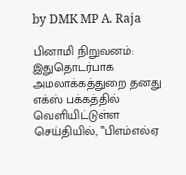by DMK MP A. Raja

பினாமி நிறுவனம்: இதுதொடர்பாக அமலாக்கத்துறை தனது எக்ஸ் பக்கத்தில் வெளியிட்டுள்ள செய்தியில், ‛‛பிஎம்எல்ஏ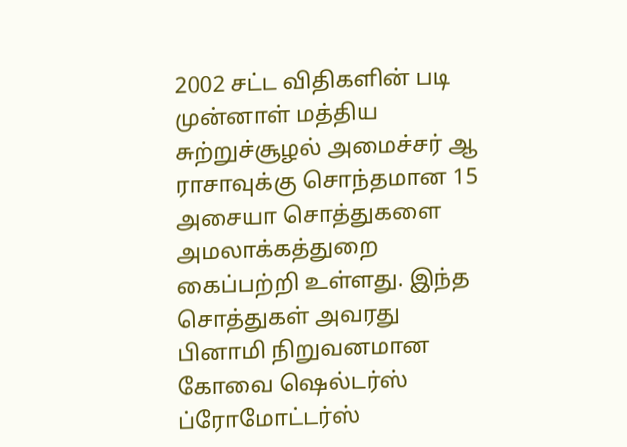2002 சட்ட விதிகளின் படி முன்னாள் மத்திய சுற்றுச்சூழல் அமைச்சர் ஆ ராசாவுக்கு சொந்தமான 15 அசையா சொத்துகளை அமலாக்கத்துறை கைப்பற்றி உள்ளது. இந்த சொத்துகள் அவரது பினாமி நிறுவனமான கோவை ஷெல்டர்ஸ் ப்ரோமோட்டர்ஸ்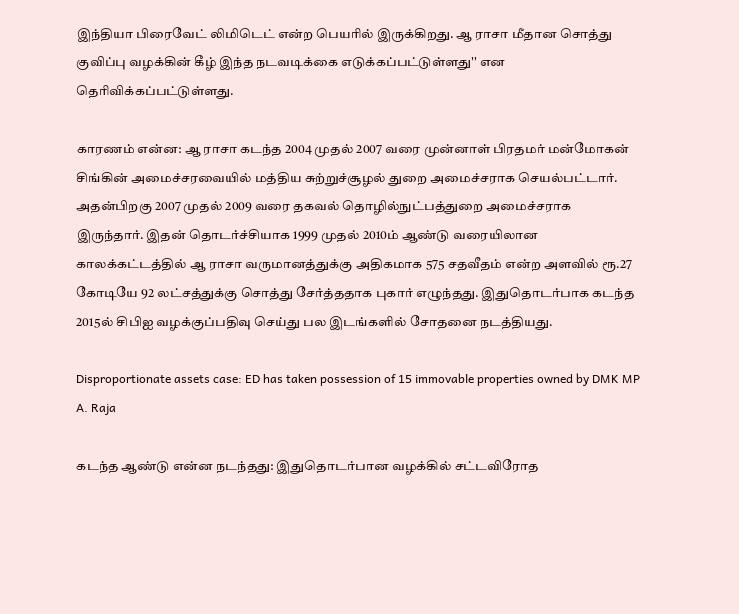இந்தியா பிரைவேட் லிமிடெட் என்ற பெயரில் இருக்கிறது. ஆ ராசா மீதான சொத்து குவிப்பு வழக்கின் கீழ் இந்த நடவடிக்கை எடுக்கப்பட்டுள்ளது'' என தெரிவிக்கப்பட்டுள்ளது.

காரணம் என்ன: ஆ ராசா கடந்த 2004 முதல் 2007 வரை முன்னாள் பிரதமர் மன்மோகன் சிங்கின் அமைச்சரவையில் மத்திய சுற்றுச்சூழல் துறை அமைச்சராக செயல்பட்டார். அதன்பிறகு 2007 முதல் 2009 வரை தகவல் தொழில்நுட்பத்துறை அமைச்சராக இருந்தார். இதன் தொடர்ச்சியாக 1999 முதல் 2010ம் ஆண்டு வரையிலான காலக்கட்டத்தில் ஆ ராசா வருமானத்துக்கு அதிகமாக 575 சதவீதம் என்ற அளவில் ரூ.27 கோடியே 92 லட்சத்துக்கு சொத்து சேர்த்ததாக புகார் எழுந்தது. இதுதொடர்பாக கடந்த 2015ல் சிபிஐ வழக்குப்பதிவு செய்து பல இடங்களில் சோதனை நடத்தியது.

Disproportionate assets case: ED has taken possession of 15 immovable properties owned by DMK MP A. Raja

கடந்த ஆண்டு என்ன நடந்தது: இதுதொடர்பான வழக்கில் சட்டவிரோத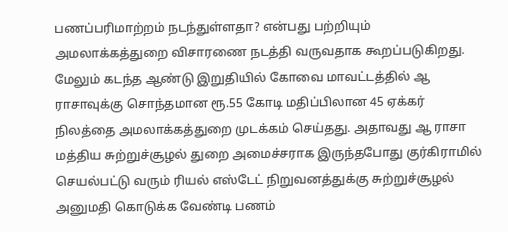பணப்பரிமாற்றம் நடந்துள்ளதா? என்பது பற்றியும் அமலாக்கத்துறை விசாரணை நடத்தி வருவதாக கூறப்படுகிறது. மேலும் கடந்த ஆண்டு இறுதியில் கோவை மாவட்டத்தில் ஆ ராசாவுக்கு சொந்தமான ரூ.55 கோடி மதிப்பிலான 45 ஏக்கர் நிலத்தை அமலாக்கத்துறை முடக்கம் செய்தது. அதாவது ஆ ராசா மத்திய சுற்றுச்சூழல் துறை அமைச்சராக இருந்தபோது குர்கிராமில் செயல்பட்டு வரும் ரியல் எஸ்டேட் நிறுவனத்துக்கு சுற்றுச்சூழல் அனுமதி கொடுக்க வேண்டி பணம்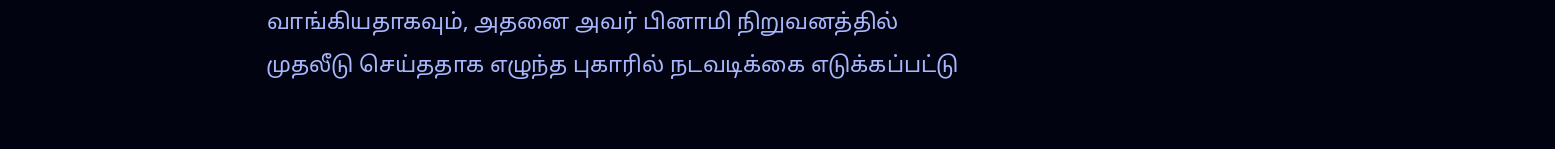வாங்கியதாகவும், அதனை அவர் பினாமி நிறுவனத்தில் முதலீடு செய்ததாக எழுந்த புகாரில் நடவடிக்கை எடுக்கப்பட்டு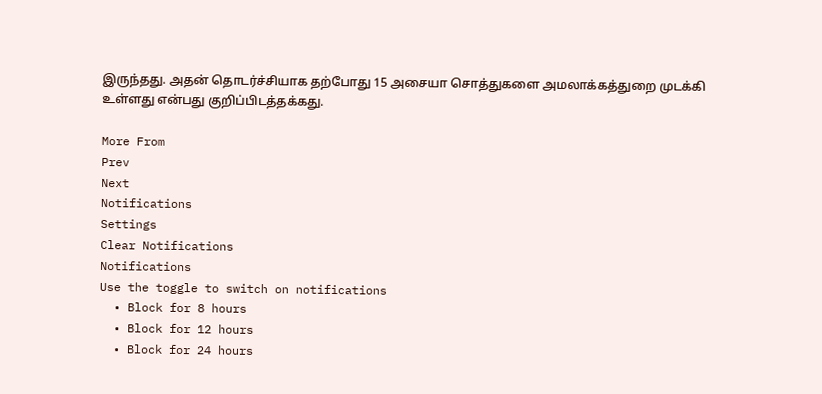இருந்தது. அதன் தொடர்ச்சியாக தற்போது 15 அசையா சொத்துகளை அமலாக்கத்துறை முடக்கி உள்ளது என்பது குறிப்பிடத்தக்கது.

More From
Prev
Next
Notifications
Settings
Clear Notifications
Notifications
Use the toggle to switch on notifications
  • Block for 8 hours
  • Block for 12 hours
  • Block for 24 hours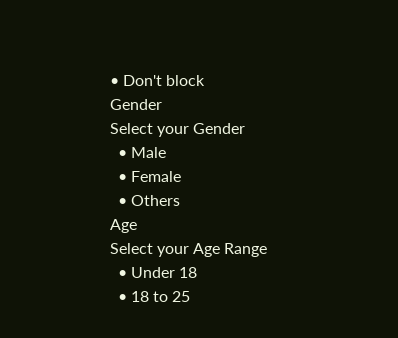• Don't block
Gender
Select your Gender
  • Male
  • Female
  • Others
Age
Select your Age Range
  • Under 18
  • 18 to 25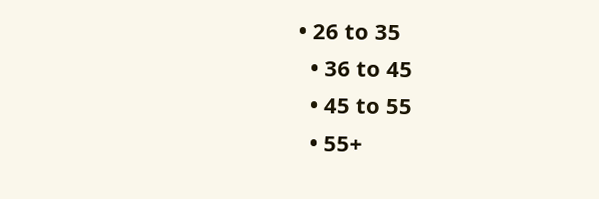• 26 to 35
  • 36 to 45
  • 45 to 55
  • 55+